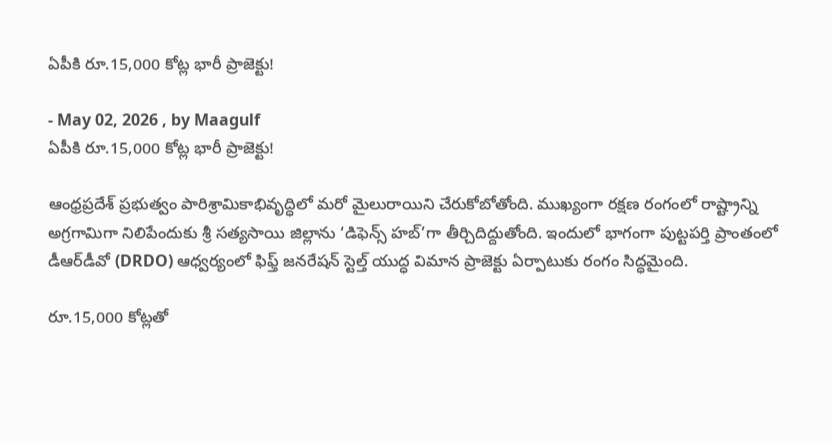ఏపీకి రూ.15,000 కోట్ల భారీ ప్రాజెక్టు!

- May 02, 2026 , by Maagulf
ఏపీకి రూ.15,000 కోట్ల భారీ ప్రాజెక్టు!

ఆంధ్రప్రదేశ్ ప్రభుత్వం పారిశ్రామికాభివృద్ధిలో మరో మైలురాయిని చేరుకోబోతోంది. ముఖ్యంగా రక్షణ రంగంలో రాష్ట్రాన్ని అగ్రగామిగా నిలిపేందుకు శ్రీ సత్యసాయి జిల్లాను ‘డిఫెన్స్ హబ్’గా తీర్చిదిద్దుతోంది. ఇందులో భాగంగా పుట్టపర్తి ప్రాంతంలో డీఆర్‌డీవో (DRDO) ఆధ్వర్యంలో ఫిఫ్త్‌ జనరేషన్‌ స్టెల్త్‌ యుద్ధ విమాన ప్రాజెక్టు ఏర్పాటుకు రంగం సిద్ధమైంది.

రూ.15,000 కోట్లతో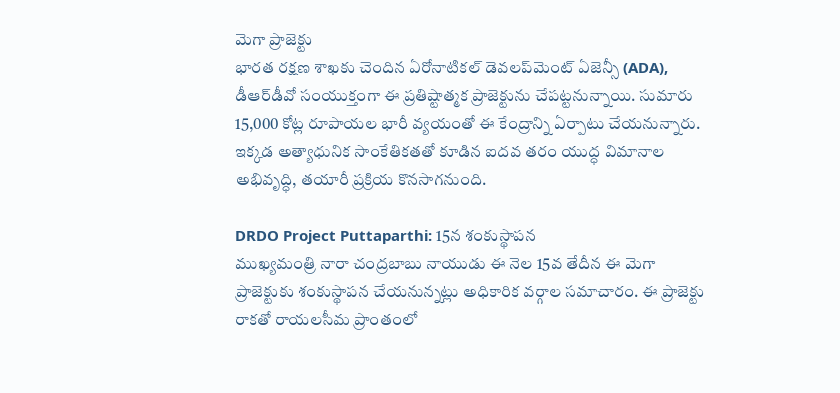మెగా ప్రాజెక్టు                                                                                              భారత రక్షణ శాఖకు చెందిన ఏరోనాటికల్ డెవలప్‌మెంట్ ఏజెన్సీ (ADA), డీఆర్‌డీవో సంయుక్తంగా ఈ ప్రతిష్టాత్మక ప్రాజెక్టును చేపట్టనున్నాయి. సుమారు 15,000 కోట్ల రూపాయల భారీ వ్యయంతో ఈ కేంద్రాన్ని ఏర్పాటు చేయనున్నారు. ఇక్కడ అత్యాధునిక సాంకేతికతతో కూడిన ఐదవ తరం యుద్ధ విమానాల అభివృద్ధి, తయారీ ప్రక్రియ కొనసాగనుంది.

DRDO Project Puttaparthi: 15న శంకుస్థాపన
ముఖ్యమంత్రి నారా చంద్రబాబు నాయుడు ఈ నెల 15వ తేదీన ఈ మెగా ప్రాజెక్టుకు శంకుస్థాపన చేయనున్నట్లు అధికారిక వర్గాల సమాచారం. ఈ ప్రాజెక్టు రాకతో రాయలసీమ ప్రాంతంలో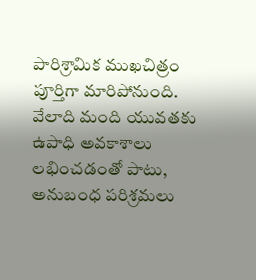పారిశ్రామిక ముఖచిత్రం పూర్తిగా మారిపోనుంది. వేలాది మంది యువతకు ఉపాధి అవకాశాలు లభించడంతో పాటు, అనుబంధ పరిశ్రమలు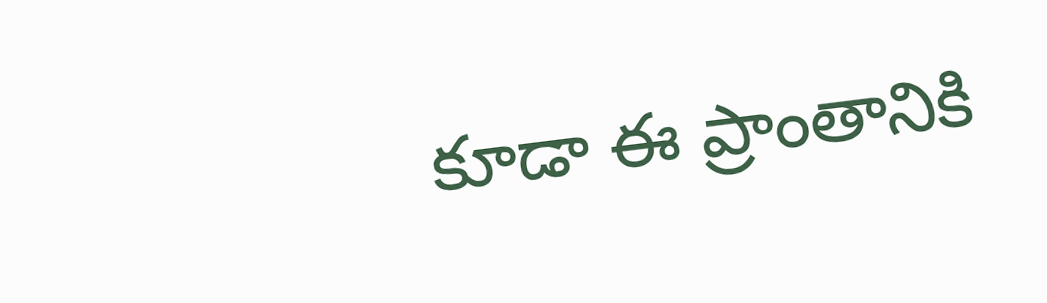కూడా ఈ ప్రాంతానికి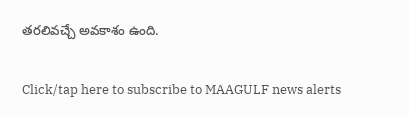తరలివచ్చే అవకాశం ఉంది.

Click/tap here to subscribe to MAAGULF news alerts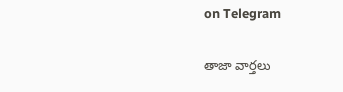on Telegram

తాజా వార్తలు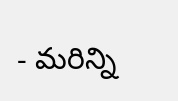- మరిన్ని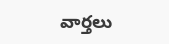వార్తలు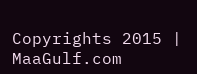Copyrights 2015 | MaaGulf.com